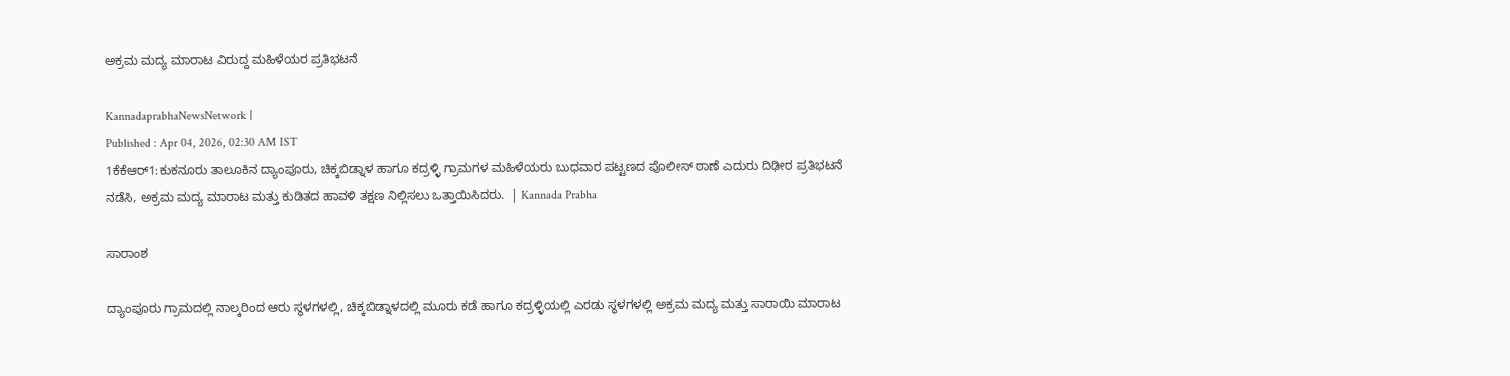ಅಕ್ರಮ ಮದ್ಯ ಮಾರಾಟ ವಿರುದ್ದ ಮಹಿಳೆಯರ ಪ್ರತಿಭಟನೆ

KannadaprabhaNewsNetwork |
Published : Apr 04, 2026, 02:30 AM IST
1ಕೆಕೆಆರ್1:ಕುಕನೂರು ತಾಲೂಕಿನ ದ್ಯಾಂಪೂರು, ಚಿಕ್ಕಬಿಡ್ನಾಳ ಹಾಗೂ ಕದ್ರಳ್ಳಿ ಗ್ರಾಮಗಳ ಮಹಿಳೆಯರು ಬುಧವಾರ ಪಟ್ಟಣದ ಪೊಲೀಸ್ ಠಾಣೆ ಎದುರು ದಿಢೀರ ಪ್ರತಿಭಟನೆ ನಡೆಸಿ, ಅಕ್ರಮ ಮದ್ಯ ಮಾರಾಟ ಮತ್ತು ಕುಡಿತದ ಹಾವಳಿ ತಕ್ಷಣ ನಿಲ್ಲಿಸಲು ಒತ್ತಾಯಿಸಿದರು.  | Kannada Prabha

ಸಾರಾಂಶ

ದ್ಯಾಂಪೂರು ಗ್ರಾಮದಲ್ಲಿ ನಾಲ್ಕರಿಂದ ಆರು ಸ್ಥಳಗಳಲ್ಲಿ, ಚಿಕ್ಕಬಿಡ್ನಾಳದಲ್ಲಿ ಮೂರು ಕಡೆ ಹಾಗೂ ಕದ್ರಳ್ಳಿಯಲ್ಲಿ ಎರಡು ಸ್ಥಳಗಳಲ್ಲಿ ಅಕ್ರಮ ಮದ್ಯ ಮತ್ತು ಸಾರಾಯಿ ಮಾರಾಟ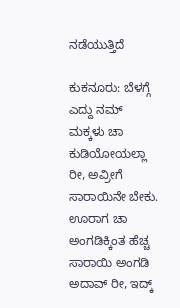ನಡೆಯುತ್ತಿದೆ

ಕುಕನೂರು: ಬೆಳಗ್ಗೆ ಎದ್ದು ನಮ್ ಮಕ್ಕಳು ಚಾ ಕುಡಿಯೋಯಲ್ಲಾ ರೀ, ಅವ್ರೀಗೆ ಸಾರಾಯಿನೇ ಬೇಕು. ಊರಾಗ ಚಾ ಅಂಗಡಿಕ್ಕಿಂತ ಹೆಚ್ಚ ಸಾರಾಯಿ ಅಂಗಡಿ ಅದಾವ್ ರೀ, ಇದ್ಕ್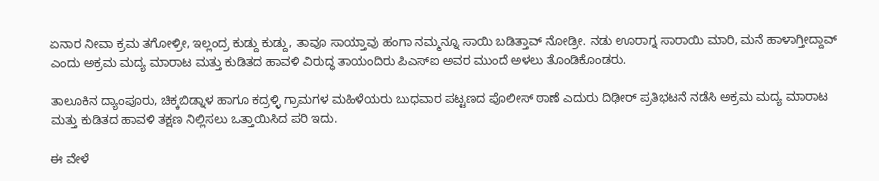ಏನಾರ ನೀವಾ ಕ್ರಮ ತಗೋಳ್ರೀ, ಇಲ್ಲಂದ್ರ ಕುಡ್ದು ಕುಡ್ದು, ತಾವೂ ಸಾಯ್ತಾವು ಹಂಗಾ ನಮ್ಮನ್ನೂ ಸಾಯಿ ಬಡಿತ್ತಾವ್ ನೋಡ್ರೀ. ನಡು ಊರಾಗ್ನ ಸಾರಾಯಿ ಮಾರಿ, ಮನೆ ಹಾಳಾಗ್ತೀದ್ದಾವ್ ಎಂದು ಅಕ್ರಮ ಮದ್ಯ ಮಾರಾಟ ಮತ್ತು ಕುಡಿತದ ಹಾವಳಿ ವಿರುದ್ಧ ತಾಯಂದಿರು ಪಿಎಸ್ಐ ಅವರ ಮುಂದೆ ಅಳಲು ತೊಂಡಿಕೊಂಡರು.

ತಾಲೂಕಿನ ದ್ಯಾಂಪೂರು, ಚಿಕ್ಕಬಿಡ್ನಾಳ ಹಾಗೂ ಕದ್ರಳ್ಳಿ ಗ್ರಾಮಗಳ ಮಹಿಳೆಯರು ಬುಧವಾರ ಪಟ್ಟಣದ ಪೊಲೀಸ್ ಠಾಣೆ ಎದುರು ದಿಢೀರ್‌ ಪ್ರತಿಭಟನೆ ನಡೆಸಿ ಅಕ್ರಮ ಮದ್ಯ ಮಾರಾಟ ಮತ್ತು ಕುಡಿತದ ಹಾವಳಿ ತಕ್ಷಣ ನಿಲ್ಲಿಸಲು ಒತ್ತಾಯಿಸಿದ ಪರಿ ಇದು.

ಈ ವೇಳೆ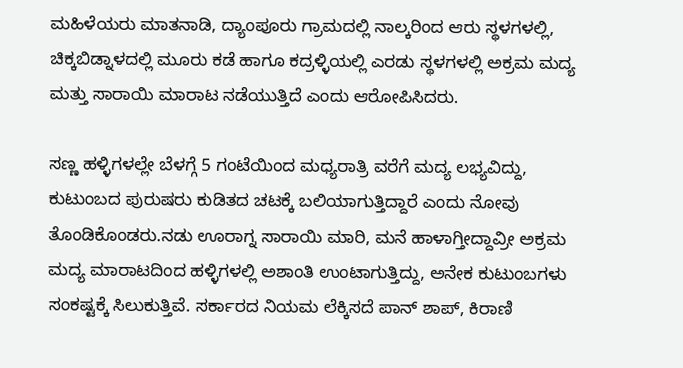ಮಹಿಳೆಯರು ಮಾತನಾಡಿ, ದ್ಯಾಂಪೂರು ಗ್ರಾಮದಲ್ಲಿ ನಾಲ್ಕರಿಂದ ಆರು ಸ್ಥಳಗಳಲ್ಲಿ, ಚಿಕ್ಕಬಿಡ್ನಾಳದಲ್ಲಿ ಮೂರು ಕಡೆ ಹಾಗೂ ಕದ್ರಳ್ಳಿಯಲ್ಲಿ ಎರಡು ಸ್ಥಳಗಳಲ್ಲಿ ಅಕ್ರಮ ಮದ್ಯ ಮತ್ತು ಸಾರಾಯಿ ಮಾರಾಟ ನಡೆಯುತ್ತಿದೆ ಎಂದು ಆರೋಪಿಸಿದರು.

ಸಣ್ಣ ಹಳ್ಳಿಗಳಲ್ಲೇ ಬೆಳಗ್ಗೆ 5 ಗಂಟೆಯಿಂದ ಮಧ್ಯರಾತ್ರಿ ವರೆಗೆ ಮದ್ಯ ಲಭ್ಯವಿದ್ದು, ಕುಟುಂಬದ ಪುರುಷರು ಕುಡಿತದ ಚಟಕ್ಕೆ ಬಲಿಯಾಗುತ್ತಿದ್ದಾರೆ ಎಂದು ನೋವು ತೊಂಡಿಕೊಂಡರು.ನಡು ಊರಾಗ್ನ ಸಾರಾಯಿ ಮಾರಿ, ಮನೆ ಹಾಳಾಗ್ತೀದ್ದಾವ್ರೀ ಅಕ್ರಮ ಮದ್ಯ ಮಾರಾಟದಿಂದ ಹಳ್ಳಿಗಳಲ್ಲಿ ಅಶಾಂತಿ ಉಂಟಾಗುತ್ತಿದ್ದು, ಅನೇಕ ಕುಟುಂಬಗಳು ಸಂಕಷ್ಟಕ್ಕೆ ಸಿಲುಕುತ್ತಿವೆ. ಸರ್ಕಾರದ ನಿಯಮ ಲೆಕ್ಕಿಸದೆ ಪಾನ್ ಶಾಪ್, ಕಿರಾಣಿ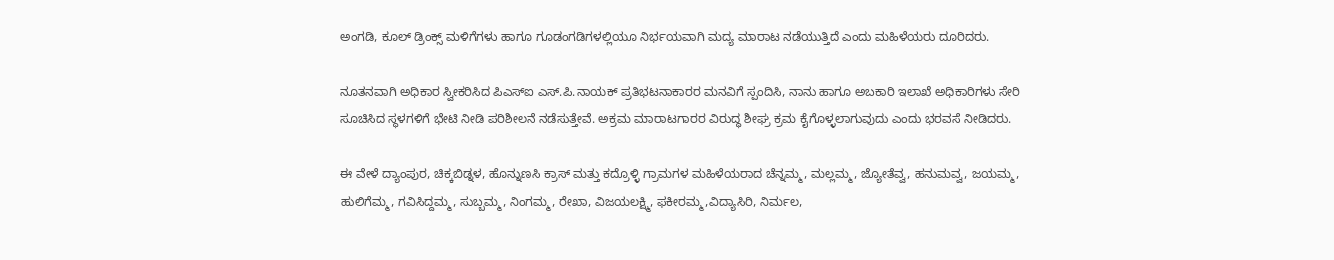ಅಂಗಡಿ, ಕೂಲ್ ಡ್ರಿಂಕ್ಸ್ ಮಳಿಗೆಗಳು ಹಾಗೂ ಗೂಡಂಗಡಿಗಳಲ್ಲಿಯೂ ನಿರ್ಭಯವಾಗಿ ಮದ್ಯ ಮಾರಾಟ ನಡೆಯುತ್ತಿದೆ ಎಂದು ಮಹಿಳೆಯರು ದೂರಿದರು.

ನೂತನವಾಗಿ ಅಧಿಕಾರ ಸ್ವೀಕರಿಸಿದ ಪಿಎಸ್‌ಐ ಎಸ್‌.ಪಿ.ನಾಯಕ್ ಪ್ರತಿಭಟನಾಕಾರರ ಮನವಿಗೆ ಸ್ಪಂದಿಸಿ, ನಾನು ಹಾಗೂ ಅಬಕಾರಿ ಇಲಾಖೆ ಅಧಿಕಾರಿಗಳು ಸೇರಿ ಸೂಚಿಸಿದ ಸ್ಥಳಗಳಿಗೆ ಭೇಟಿ ನೀಡಿ ಪರಿಶೀಲನೆ ನಡೆಸುತ್ತೇವೆ. ಅಕ್ರಮ ಮಾರಾಟಗಾರರ ವಿರುದ್ಧ ಶೀಘ್ರ ಕ್ರಮ ಕೈಗೊಳ್ಳಲಾಗುವುದು ಎಂದು ಭರವಸೆ ನೀಡಿದರು.

ಈ ವೇಳೆ ದ್ಯಾಂಪುರ, ಚಿಕ್ಕಬಿಡ್ನಳ, ಹೊನ್ನುಣಸಿ ಕ್ರಾಸ್ ಮತ್ತು ಕದ್ರೊಳ್ಳಿ ಗ್ರಾಮಗಳ ಮಹಿಳೆಯರಾದ ಚೆನ್ನಮ್ಮ, ಮಲ್ಲಮ್ಮ, ಜ್ಯೋತೆವ್ವ, ಹನುಮವ್ವ, ಜಯಮ್ಮ, ಹುಲಿಗೆಮ್ಮ, ಗವಿಸಿದ್ದಮ್ಮ, ಸುಬ್ಬಮ್ಮ, ನಿಂಗಮ್ಮ, ರೇಖಾ, ವಿಜಯಲಕ್ಷ್ಮಿ, ಫಕೀರಮ್ಮ,ವಿದ್ಯಾಸಿರಿ, ನಿರ್ಮಲ,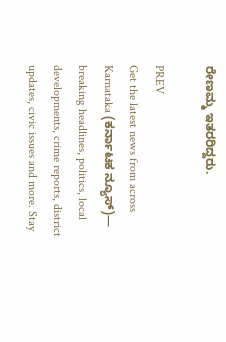ರೇಣಮ್ಮ ಇತರರಿದ್ದರು.

PREV
Get the latest news from across Karnataka (ಕರ್ನಾಟಕ ನ್ಯೂಸ್)— breaking headlines, politics, local developments, crime reports, district updates, civic issues and more. Stay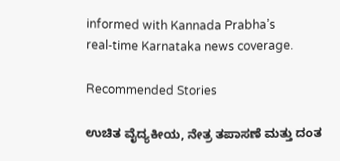informed with Kannada Prabha’s real‑time Karnataka news coverage.

Recommended Stories

ಉಚಿತ ವೈದ್ಯಕೀಯ, ನೇತ್ರ ತಪಾಸಣೆ ಮತ್ತು ದಂತ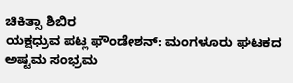ಚಿಕಿತ್ಸಾ ಶಿಬಿರ
ಯಕ್ಷಧ್ರುವ ಪಟ್ಲ ಫೌಂಡೇಶನ್: ಮಂಗಳೂರು ಘಟಕದ ಅಷ್ಟಮ ಸಂಭ್ರಮ